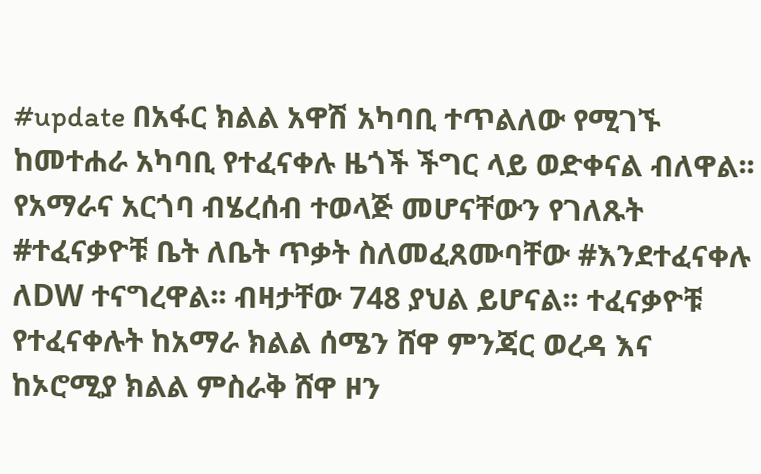#update በአፋር ክልል አዋሽ አካባቢ ተጥልለው የሚገኙ ከመተሐራ አካባቢ የተፈናቀሉ ዜጎች ችግር ላይ ወድቀናል ብለዋል፡፡ የአማራና አርጎባ ብሄረሰብ ተወላጅ መሆናቸውን የገለጹት #ተፈናቃዮቹ ቤት ለቤት ጥቃት ስለመፈጸሙባቸው #እንደተፈናቀሉ ለDW ተናግረዋል፡፡ ብዛታቸው 748 ያህል ይሆናል፡፡ ተፈናቃዮቹ የተፈናቀሉት ከአማራ ክልል ሰሜን ሸዋ ምንጃር ወረዳ እና ከኦሮሚያ ክልል ምስራቅ ሸዋ ዞን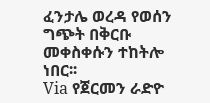ፈንታሌ ወረዳ የወሰን ግጭት በቅርቡ መቀስቀሱን ተከትሎ ነበር፡፡
Via የጀርመን ራድዮ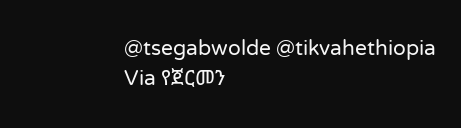@tsegabwolde @tikvahethiopia
Via የጀርመን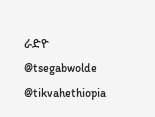ራድዮ
@tsegabwolde @tikvahethiopia